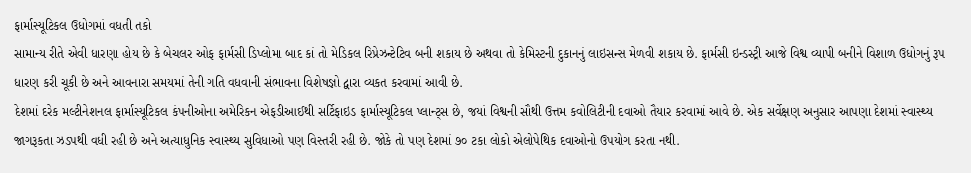ફાર્માસ્યૂટિકલ ઉધોગમાં વધતી તકો
સામાન્ય રીતે એવી ધારણા હોય છે કે બેચલર ઓફ ફાર્મસી ડિપ્લોમા બાદ કાં તો મેડિકલ રિપ્રેઝન્ટેટિવ બની શકાય છે અથવા તો કેમિસ્ટની દુકાનનું લાઇસન્સ મેળવી શકાય છે. ફાર્મસી ઇન્ડસ્ટ્રી આજે વિશ્વ વ્યાપી બનીને વિશાળ ઉધોગનું રૂપ ધારણ કરી ચૂકી છે અને આવનારા સમયમાં તેની ગતિ વધવાની સંભાવના વિશેષજ્ઞો દ્વારા વ્યકત કરવામાં આવી છે.
દેશમાં દરેક મલ્ટીનેશનલ ફાર્માસ્યૂટિકલ કંપનીઓના અમેરિકન એફડીઆઈથી સર્ટિફાઇડ ફાર્માસ્યૂટિકલ પ્લાન્ટ્સ છે, જયાં વિશ્વની સૌથી ઉત્તમ કવોલિટીની દવાઓ તૈયાર કરવામાં આવે છે. એક સર્વેક્ષણ અનુસાર આપણા દેશમાં સ્વાસ્થ્ય જાગરૂકતા ઝડપથી વધી રહી છે અને અત્યાધુનિક સ્વાસ્થ્ય સુવિધાઓ પણ વિસ્તરી રહી છે. જોકે તો પણ દેશમાં ૭૦ ટકા લોકો એલોપેથિક દવાઓનો ઉપયોગ કરતા નથી.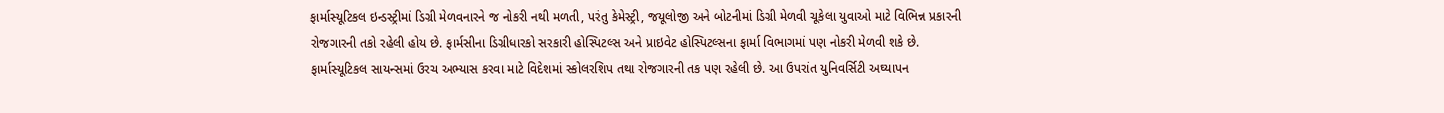ફાર્માસ્યૂટિકલ ઇન્ડસ્ટ્રીમાં ડિગ્રી મેળવનારને જ નોકરી નથી મળતી, પરંતુ કેમેસ્ટ્રી, જયૂલોજી અને બોટનીમાં ડિગ્રી મેળવી ચૂકેલા યુવાઓ માટે વિભિન્ન પ્રકારની રોજગારની તકો રહેલી હોય છે. ફાર્મસીના ડિગ્રીધારકો સરકારી હોસ્પિટલ્સ અને પ્રાઇવેટ હોસ્પિટલ્સના ફાર્મા વિભાગમાં પણ નોકરી મેળવી શકે છે. ફાર્માસ્યૂટિકલ સાયન્સમાં ઉરચ અભ્યાસ કરવા માટે વિદેશમાં સ્કોલરશિપ તથા રોજગારની તક પણ રહેલી છે. આ ઉપરાંત યુનિવર્સિટી અઘ્યાપન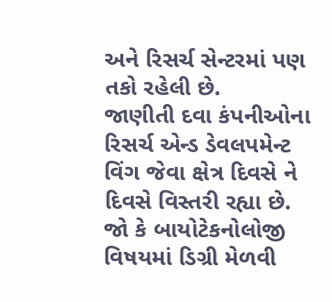અને રિસર્ચ સેન્ટરમાં પણ તકો રહેલી છે.
જાણીતી દવા કંપનીઓના રિસર્ચ એન્ડ ડેવલપમેન્ટ વિંગ જેવા ક્ષેત્ર દિવસે ને દિવસે વિસ્તરી રહ્યા છે. જો કે બાયોટેકનોલોજી વિષયમાં ડિગ્રી મેળવી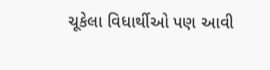ચૂકેલા વિધાર્થીઓ પણ આવી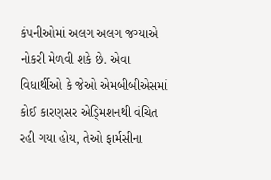કંપનીઓમાં અલગ અલગ જગ્યાએ નોકરી મેળવી શકે છે. એવા વિધાર્થીઓ કે જેઓ એમબીબીએસમાં કોઈ કારણસર એડ્મિશનથી વંચિત રહી ગયા હોય, તેઓ ફાર્મસીના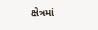ક્ષેત્રમાં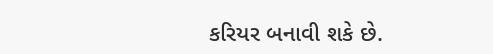કરિયર બનાવી શકે છે.